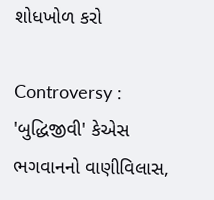શોધખોળ કરો

Controversy : 'બુદ્ધિજીવી' કેએસ ભગવાનનો વાણીવિલાસ,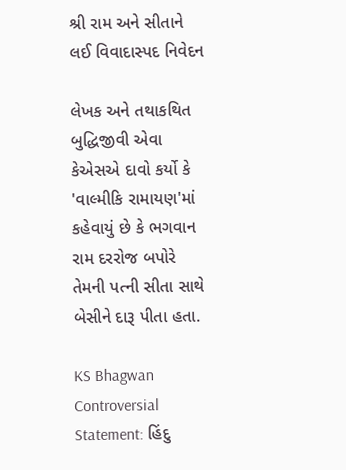શ્રી રામ અને સીતાને લઈ વિવાદાસ્પદ નિવેદન

લેખક અને તથાકથિત બુદ્ધિજીવી એવા કેએસએ દાવો કર્યો કે 'વાલ્મીકિ રામાયણ'માં કહેવાયું છે કે ભગવાન રામ દરરોજ બપોરે તેમની પત્ની સીતા સાથે બેસીને દારૂ પીતા હતા.

KS Bhagwan Controversial Statement: હિંદુ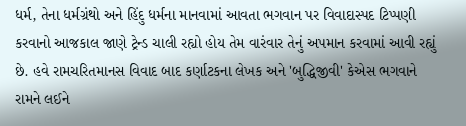ધર્મ, તેના ધર્મગ્રંથો અને હિંદુ ધર્મના માનવામાં આવતા ભગવાન પર વિવાદાસ્પદ ટિપ્પણી કરવાનો આજકાલ જાણે ટ્રેન્ડ ચાલી રહ્યો હોય તેમ વારંવાર તેનું અપમાન કરવામાં આવી રહ્યું છે. હવે રામચરિતમાનસ વિવાદ બાદ કર્ણાટકના લેખક અને 'બુદ્ધિજીવી' કેએસ ભગવાને રામને લઈને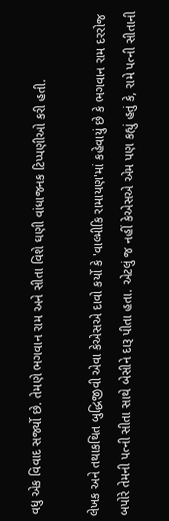વધુ એક વિવાદ સર્જ્યો છે. તેમણે ભગવાન રામ અને સીતા વિશે ઘણી વાંધાજનક ટિપ્પણીઓ કરી હતી.

લેખક અને તથાકથિત બુદ્ધિજીવી એવા કેએસએ દાવો કર્યો કે 'વાલ્મીકિ રામાયણ'માં કહેવાયું છે કે ભગવાન રામ દરરોજ બપોરે તેમની પત્ની સીતા સાથે બેસીને દારૂ પીતા હતા. એટલું જ નહીં કેએસએ એમ પણ કહ્યું હતું કે, રામે પત્ની સીતાની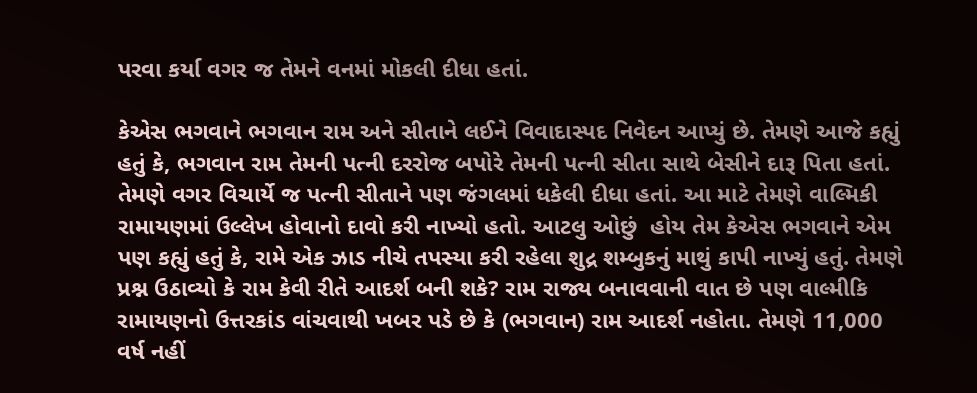પરવા કર્યા વગર જ તેમને વનમાં મોકલી દીધા હતાં.

કેએસ ભગવાને ભગવાન રામ અને સીતાને લઈને વિવાદાસ્પદ નિવેદન આપ્યું છે. તેમણે આજે કહ્યું હતું કે, ભગવાન રામ તેમની પત્ની દરરોજ બપોરે તેમની પત્ની સીતા સાથે બેસીને દારૂ પિતા હતાં. તેમણે વગર વિચાર્યે જ પત્ની સીતાને પણ જંગલમાં ધકેલી દીધા હતાં. આ માટે તેમણે વાલ્મિકી રામાયણમાં ઉલ્લેખ હોવાનો દાવો કરી નાખ્યો હતો. આટલુ ઓછું  હોય તેમ કેએસ ભગવાને એમ પણ કહ્યું હતું કે, રામે એક ઝાડ નીચે તપસ્યા કરી રહેલા શુદ્ર શમ્બુકનું માથું કાપી નાખ્યું હતું. તેમણે પ્રશ્ન ઉઠાવ્યો કે રામ કેવી રીતે આદર્શ બની શકે? રામ રાજ્ય બનાવવાની વાત છે પણ વાલ્મીકિ રામાયણનો ઉત્તરકાંડ વાંચવાથી ખબર પડે છે કે (ભગવાન) રામ આદર્શ નહોતા. તેમણે 11,000 વર્ષ નહીં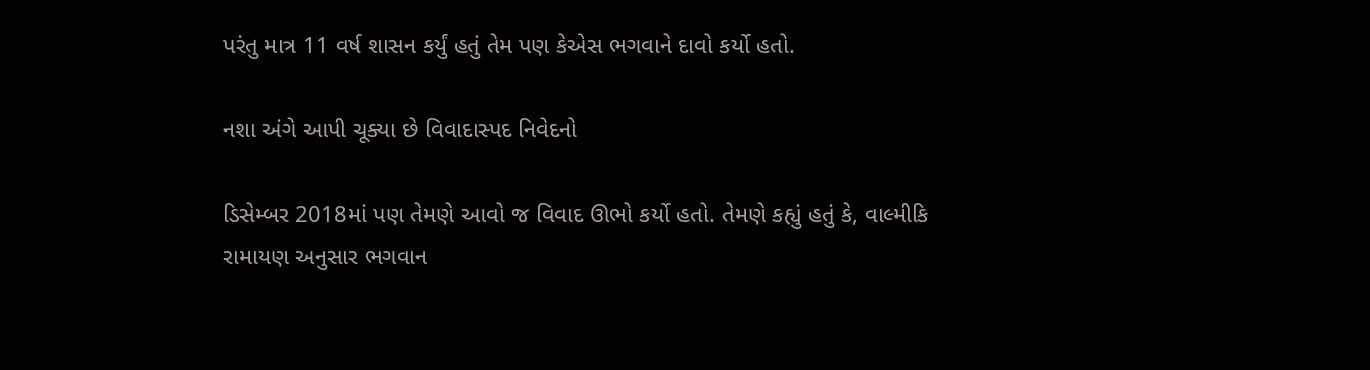પરંતુ માત્ર 11 વર્ષ શાસન કર્યું હતું તેમ પણ કેએસ ભગવાને દાવો કર્યો હતો.

નશા અંગે આપી ચૂક્યા છે વિવાદાસ્પદ નિવેદનો

ડિસેમ્બર 2018માં પણ તેમણે આવો જ વિવાદ ઊભો કર્યો હતો. તેમણે કહ્યું હતું કે, વાલ્મીકિ રામાયણ અનુસાર ભગવાન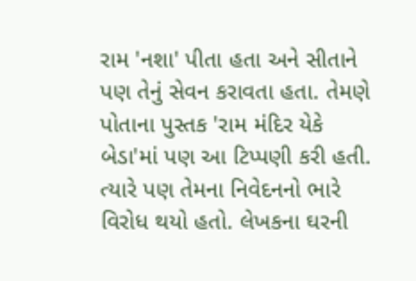રામ 'નશા' પીતા હતા અને સીતાને પણ તેનું સેવન કરાવતા હતા. તેમણે પોતાના પુસ્તક 'રામ મંદિર યેકે બેડા'માં પણ આ ટિપ્પણી કરી હતી. ત્યારે પણ તેમના નિવેદનનો ભારે વિરોધ થયો હતો. લેખકના ઘરની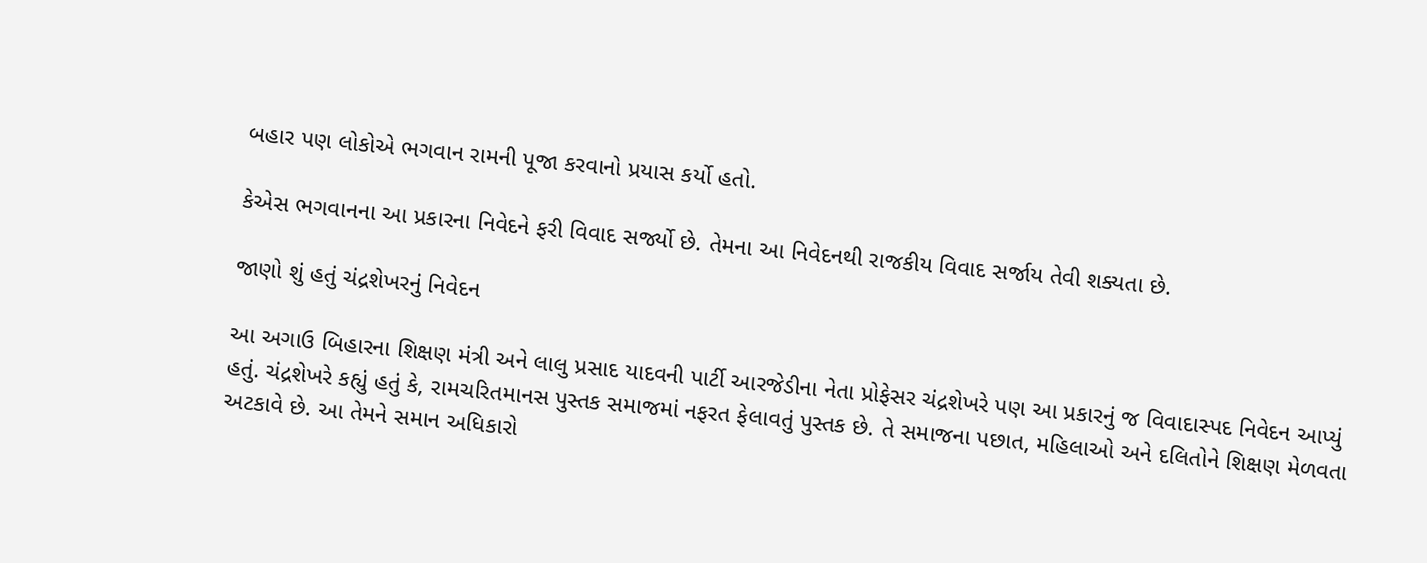બહાર પણ લોકોએ ભગવાન રામની પૂજા કરવાનો પ્રયાસ કર્યો હતો.

કેએસ ભગવાનના આ પ્રકારના નિવેદને ફરી વિવાદ સર્જ્યો છે. તેમના આ નિવેદનથી રાજકીય વિવાદ સર્જાય તેવી શક્યતા છે.

જાણો શું હતું ચંદ્રશેખરનું નિવેદન

આ અગાઉ બિહારના શિક્ષણ મંત્રી અને લાલુ પ્રસાદ યાદવની પાર્ટી આરજેડીના નેતા પ્રોફેસર ચંદ્રશેખરે પણ આ પ્રકારનું જ વિવાદાસ્પદ નિવેદન આપ્યું હતું. ચંદ્રશેખરે કહ્યું હતું કે, રામચરિતમાનસ પુસ્તક સમાજમાં નફરત ફેલાવતું પુસ્તક છે. તે સમાજના પછાત, મહિલાઓ અને દલિતોને શિક્ષણ મેળવતા અટકાવે છે. આ તેમને સમાન અધિકારો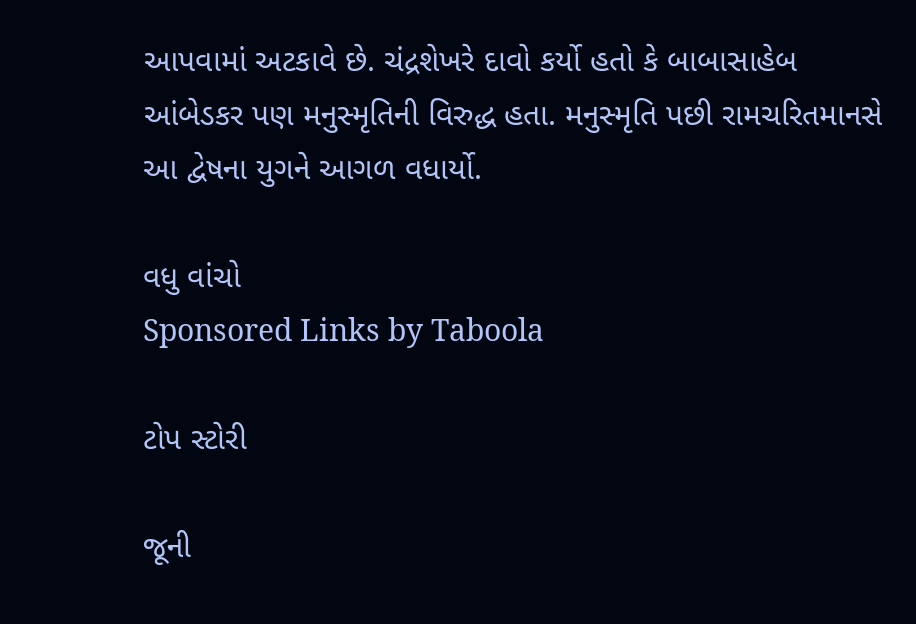આપવામાં અટકાવે છે. ચંદ્રશેખરે દાવો કર્યો હતો કે બાબાસાહેબ આંબેડકર પણ મનુસ્મૃતિની વિરુદ્ધ હતા. મનુસ્મૃતિ પછી રામચરિતમાનસે આ દ્વેષના યુગને આગળ વધાર્યો.

વધુ વાંચો
Sponsored Links by Taboola

ટોપ સ્ટોરી

જૂની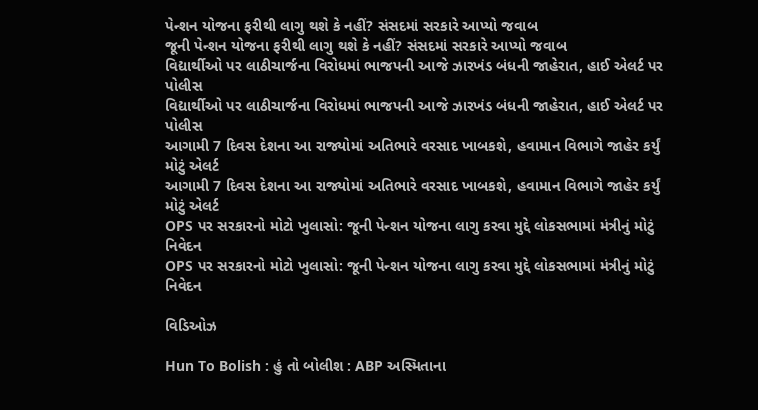પેન્શન યોજના ફરીથી લાગુ થશે કે નહીં? સંસદમાં સરકારે આપ્યો જવાબ
જૂની પેન્શન યોજના ફરીથી લાગુ થશે કે નહીં? સંસદમાં સરકારે આપ્યો જવાબ
વિદ્યાર્થીઓ પર લાઠીચાર્જના વિરોધમાં ભાજપની આજે ઝારખંડ બંધની જાહેરાત, હાઈ એલર્ટ પર પોલીસ
વિદ્યાર્થીઓ પર લાઠીચાર્જના વિરોધમાં ભાજપની આજે ઝારખંડ બંધની જાહેરાત, હાઈ એલર્ટ પર પોલીસ
આગામી 7 દિવસ દેશના આ રાજ્યોમાં અતિભારે વરસાદ ખાબકશે, હવામાન વિભાગે જાહેર કર્યું મોટું એલર્ટ
આગામી 7 દિવસ દેશના આ રાજ્યોમાં અતિભારે વરસાદ ખાબકશે, હવામાન વિભાગે જાહેર કર્યું મોટું એલર્ટ
OPS પર સરકારનો મોટો ખુલાસો: જૂની પેન્શન યોજના લાગુ કરવા મુદ્દે લોકસભામાં મંત્રીનું મોટું નિવેદન
OPS પર સરકારનો મોટો ખુલાસો: જૂની પેન્શન યોજના લાગુ કરવા મુદ્દે લોકસભામાં મંત્રીનું મોટું નિવેદન

વિડિઓઝ

Hun To Bolish : હું તો બોલીશ : ABP અસ્મિતાના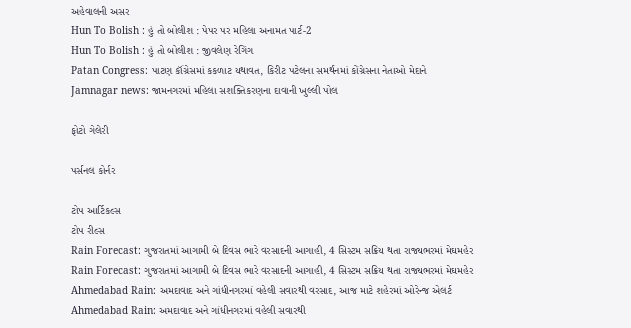અહેવાલની અસર
Hun To Bolish : હું તો બોલીશ : પેપર પર મહિલા અનામત પાર્ટ-2
Hun To Bolish : હું તો બોલીશ : જીવલેણ રેગિંગ
Patan Congress: પાટણ કૉંગ્રેસમાં કકળાટ યથાવત, કિરીટ પટેલના સમર્થનમાં કોંગ્રેસના નેતાઓ મેદાને
Jamnagar news: જામનગરમાં મહિલા સશક્તિકરણના દાવાની ખુલ્લી પોલ

ફોટો ગેલેરી

પર્સનલ કોર્નર

ટોપ આર્ટિકલ્સ
ટોપ રીલ્સ
Rain Forecast: ગુજરાતમાં આગામી બે દિવસ ભારે વરસાદની આગાહી, 4 સિસ્ટમ સક્રિય થતા રાજ્યભરમાં મેઘમહેર
Rain Forecast: ગુજરાતમાં આગામી બે દિવસ ભારે વરસાદની આગાહી, 4 સિસ્ટમ સક્રિય થતા રાજ્યભરમાં મેઘમહેર
Ahmedabad Rain: અમદાવાદ અને ગાંધીનગરમાં વહેલી સવારથી વરસાદ, આજ માટે શહેરમાં ઓરેન્જ એલર્ટ
Ahmedabad Rain: અમદાવાદ અને ગાંધીનગરમાં વહેલી સવારથી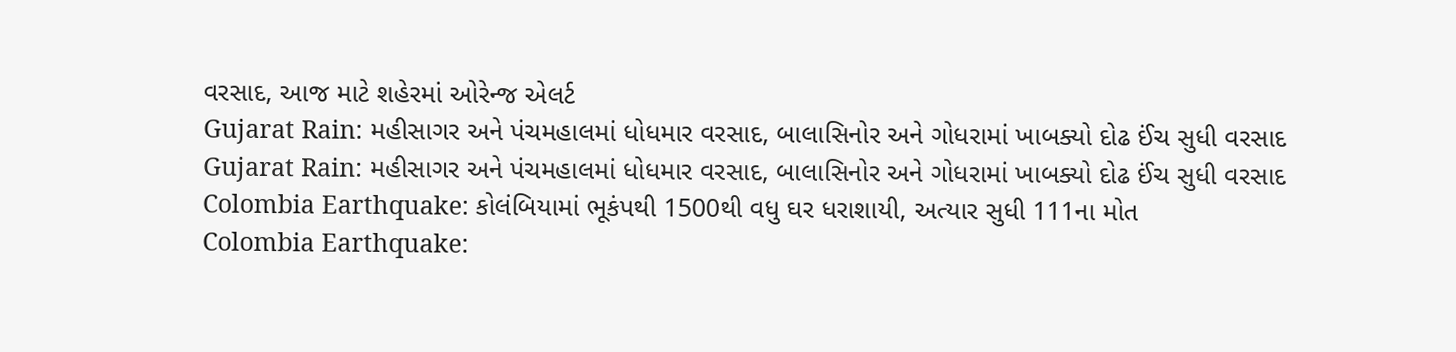વરસાદ, આજ માટે શહેરમાં ઓરેન્જ એલર્ટ
Gujarat Rain: મહીસાગર અને પંચમહાલમાં ધોધમાર વરસાદ, બાલાસિનોર અને ગોધરામાં ખાબક્યો દોઢ ઈંચ સુધી વરસાદ
Gujarat Rain: મહીસાગર અને પંચમહાલમાં ધોધમાર વરસાદ, બાલાસિનોર અને ગોધરામાં ખાબક્યો દોઢ ઈંચ સુધી વરસાદ
Colombia Earthquake: કોલંબિયામાં ભૂકંપથી 1500થી વધુ ઘર ધરાશાયી, અત્યાર સુધી 111ના મોત
Colombia Earthquake: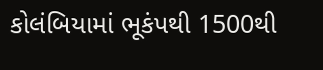કોલંબિયામાં ભૂકંપથી 1500થી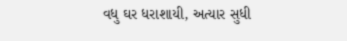વધુ ઘર ધરાશાયી, અત્યાર સુધી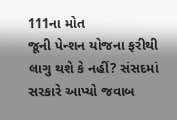111ના મોત
જૂની પેન્શન યોજના ફરીથી લાગુ થશે કે નહીં? સંસદમાં સરકારે આપ્યો જવાબ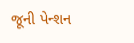જૂની પેન્શન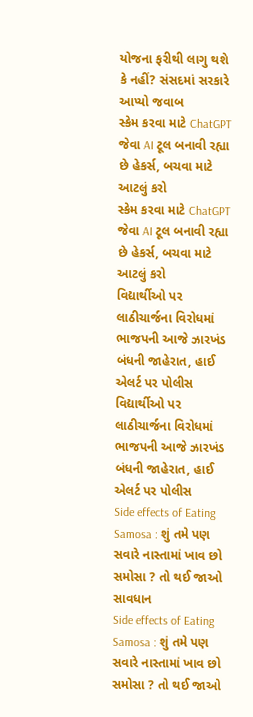યોજના ફરીથી લાગુ થશે કે નહીં? સંસદમાં સરકારે આપ્યો જવાબ
સ્કેમ કરવા માટે ChatGPT જેવા AI ટૂલ બનાવી રહ્યા છે હેકર્સ, બચવા માટે આટલું કરો
સ્કેમ કરવા માટે ChatGPT જેવા AI ટૂલ બનાવી રહ્યા છે હેકર્સ, બચવા માટે આટલું કરો
વિદ્યાર્થીઓ પર લાઠીચાર્જના વિરોધમાં ભાજપની આજે ઝારખંડ બંધની જાહેરાત, હાઈ એલર્ટ પર પોલીસ
વિદ્યાર્થીઓ પર લાઠીચાર્જના વિરોધમાં ભાજપની આજે ઝારખંડ બંધની જાહેરાત, હાઈ એલર્ટ પર પોલીસ
Side effects of Eating Samosa : શું તમે પણ સવારે નાસ્તામાં ખાવ છો સમોસા ? તો થઈ જાઓ સાવધાન
Side effects of Eating Samosa : શું તમે પણ સવારે નાસ્તામાં ખાવ છો સમોસા ? તો થઈ જાઓ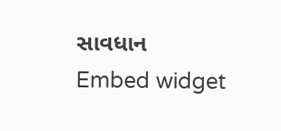સાવધાન
Embed widget